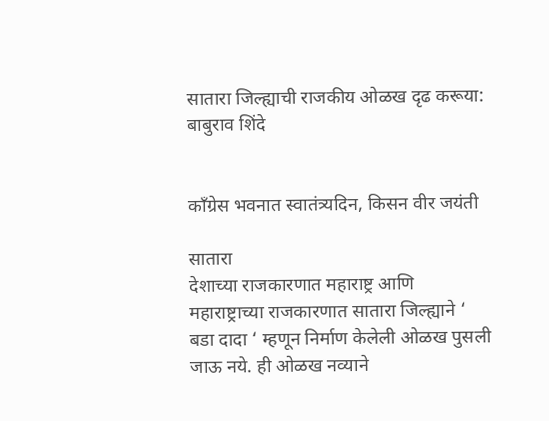सातारा जिल्ह्याची राजकीय ओळख दृढ करूया: बाबुराव शिंदे


काँग्रेस भवनात स्वातंत्र्यदिन, किसन वीर जयंती

सातारा
देशाच्या राजकारणात महाराष्ट्र आणि महाराष्ट्राच्या राजकारणात सातारा जिल्ह्याने ‘ बडा दादा ‘ म्हणून निर्माण केलेली ओळख पुसली जाऊ नये. ही ओळख नव्याने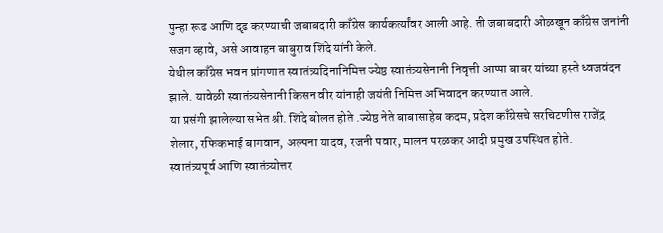पुन्हा रूढ आणि दृढ करण्याची जबाबदारी काँग्रेस कार्यकर्त्यांवर आली आहे. ती जबाबदारी ओळखून काँग्रेस जनांनी सजग व्हावे, असे आवाहन बाबुराव शिंदे यांनी केले.
येथील काँग्रेस भवन प्रांगणात स्वातंत्र्यदिनानिमित्त ज्येष्ठ स्वातंत्र्यसेनानी निवृत्ती आप्पा बाबर यांच्या हस्ते ध्वजवंदन झाले. यावेळी स्वातंत्र्यसेनानी किसन वीर यांनाही जयंती निमित्त अभिवादन करण्यात आले.
या प्रसंगी झालेल्या सभेत श्री. शिंदे बोलत होते .ज्येष्ठ नेते बाबासाहेब कदम, प्रदेश काँग्रेसचे सरचिटणीस राजेंद्र शेलार, रफिकभाई बागवान, अल्पना यादव, रजनी पवार, मालन परळकर आदी प्रमुख उपस्थित होते.
स्वातंत्र्यपूर्व आणि स्वातंत्र्योत्तर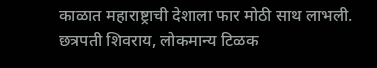काळात महाराष्ट्राची देशाला फार मोठी साथ लाभली. छत्रपती शिवराय, लोकमान्य टिळक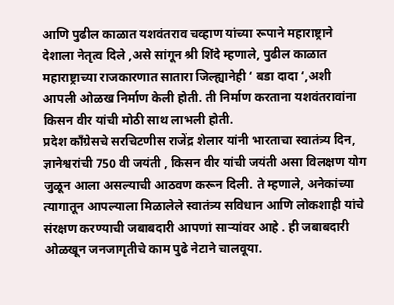आणि पुढील काळात यशवंतराव चव्हाण यांच्या रूपाने महाराष्ट्राने देशाला नेतृत्व दिले ,असे सांगून श्री शिंदे म्हणाले, पुढील काळात महाराष्ट्राच्या राजकारणात सातारा जिल्ह्यानेही ‘ बडा दादा ‘,अशी आपली ओळख निर्माण केली होती. ती निर्माण करताना यशवंतरावांना किसन वीर यांची मोठी साथ लाभली होती.
प्रदेश काँग्रेसचे सरचिटणीस राजेंद्र शेलार यांनी भारताचा स्वातंत्र्य दिन, ज्ञानेश्वरांची 750 वी जयंती , किसन वीर यांची जयंती असा विलक्षण योग जुळून आला असल्याची आठवण करून दिली. ते म्हणाले, अनेकांच्या त्यागातून आपल्याला मिळालेले स्वातंत्र्य सविधान आणि लोकशाही यांचे संरक्षण करण्याची जबाबदारी आपणां सार्‍यांवर आहे . ही जबाबदारी ओळखून जनजागृतीचे काम पुढे नेटाने चालवूया.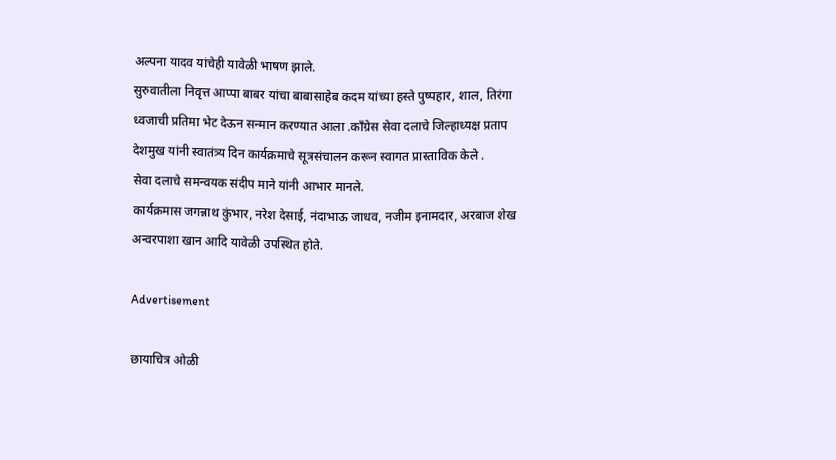अल्पना यादव यांचेही यावेळी भाषण झाले.
सुरुवातीला निवृत्त आप्पा बाबर यांचा बाबासाहेब कदम यांच्या हस्ते पुष्पहार, शाल, तिरंगा ध्वजाची प्रतिमा भेट देऊन सन्मान करण्यात आला .काँग्रेस सेवा दलाचे जिल्हाध्यक्ष प्रताप देशमुख यांनी स्वातंत्र्य दिन कार्यक्रमाचे सूत्रसंचालन करून स्वागत प्रास्ताविक केले .
सेवा दलाचे समन्वयक संदीप माने यांनी आभार मानले.
कार्यक्रमास जगन्नाथ कुंभार, नरेश देसाई, नंदाभाऊ जाधव, नजीम इनामदार, अरबाज शेख अन्वरपाशा खान आदि यावेळी उपस्थित होते.

Advertisement

छायाचित्र ओळी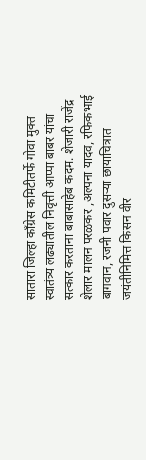सातारा जिल्हा काँग्रेस कमिटीतर्फे गोवा मुक्त स्वातंत्र्य लढ्यातील निवृत्ती आप्पा बाबर यांचा सत्कार करताना बाबासाहेब कदम. शेजारी राजेंद्र शेलार मालन परळकर ,अल्पना यादव, रफिकभाई बागवान, रजनी पवार दुसऱ्या छायाचित्रात जयंतीनिमित्त किसन वीर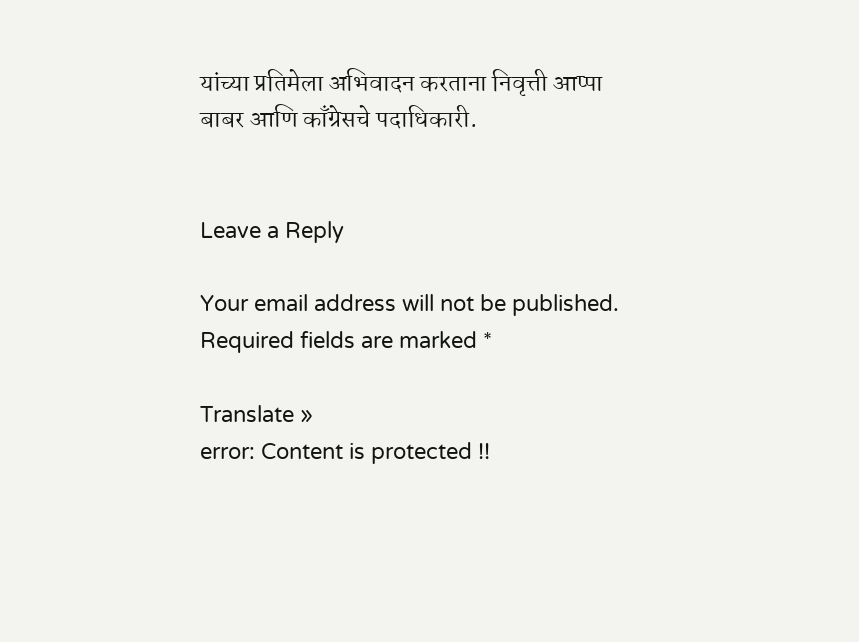यांच्या प्रतिमेला अभिवादन करताना निवृत्ती आप्पा बाबर आणि काँग्रेसचे पदाधिकारी.


Leave a Reply

Your email address will not be published. Required fields are marked *

Translate »
error: Content is protected !!